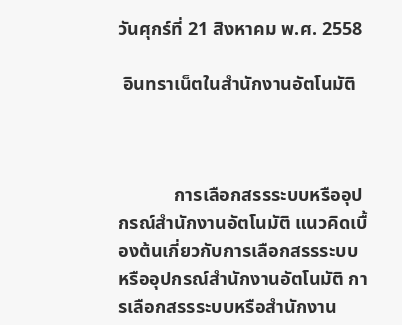วันศุกร์ที่ 21 สิงหาคม พ.ศ. 2558

 อินทราเน็ตในสำนักงานอัตโนมัติ



            การเลือกสรรระบบหรืออุปกรณ์สำนักงานอัตโนมัติ แนวคิดเบื้องต้นเกี่ยวกับการเลือกสรรระบบหรืออุปกรณ์สำนักงานอัตโนมัติ การเลือกสรรระบบหรือสำนักงาน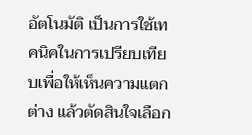อัตโนมัติ เป็นการใช้เทคนิคในการเปรียบเทียบเพื่อให้เห็นความแตกต่าง แล้วตัดสินใจเลือก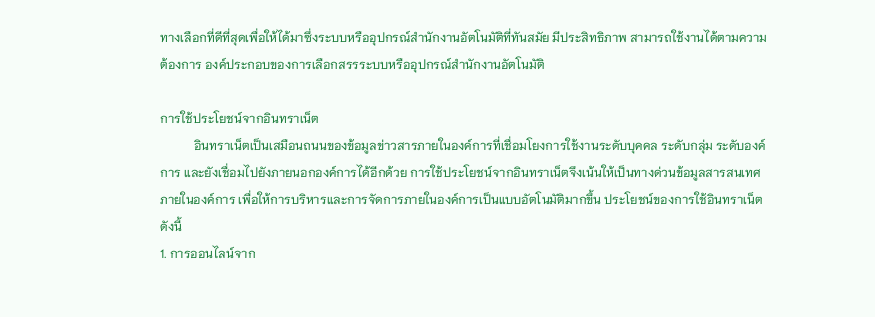ทางเลือกที่ดีที่สุดเพื่อให้ได้มาซึ่งระบบหรืออุปกรณ์สำนักงานอัตโนมัติที่ทันสมัย มีประสิทธิภาพ สามารถใช้งานได้ตามความต้องการ องค์ประกอบของการเลือกสรรระบบหรืออุปกรณ์สำนักงานอัตโนมัติ

การใช้ประโยชน์จากอินทราเน็ต
           อินทราเน็ตเป็นเสมือนถนนของข้อมูลข่าวสารภายในองค์การที่เชื่อมโยงการใช้งานระดับบุคคล ระดับกลุ่ม ระดับองค์การ และยังเชื่อมไปยังภายนอกองค์การได้อีกด้วย การใช้ประโยชน์จากอินทราเน็ตจึงเน้นให้เป็นทางด่วนข้อมูลสารสนเทศภายในองค์การ เพื่อให้การบริหารและการจัดการภายในองค์การเป็นแบบอัตโนมัติมากขึ้น ประโยชน์ของการใช้อินทราเน็ต ดังนี้
1. การออนไลน์จาก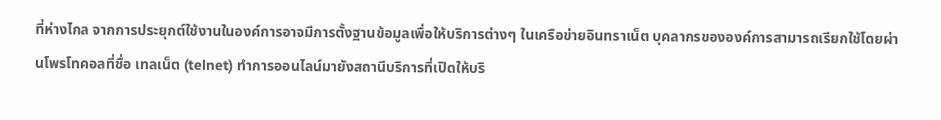ที่ห่างไกล จากการประยุกต์ใช้งานในองค์การอาจมีการตั้งฐานข้อมูลเพื่อให้บริการต่างๆ ในเครือข่ายอินทราเน็ต บุคลากรขององค์การสามารถเรียกใช้โดยผ่านโพรโทคอลที่ชื่อ เทลเน็ต (telnet) ทำการออนไลน์มายังสถานีบริการที่เปิดให้บริ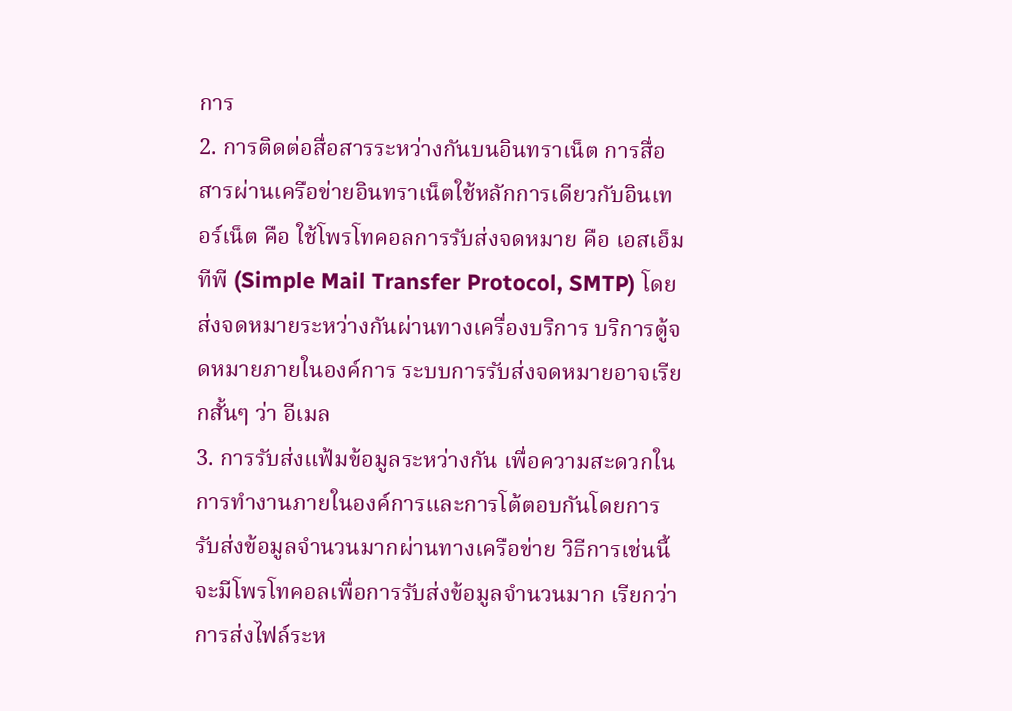การ
2. การติดต่อสื่อสารระหว่างกันบนอินทราเน็ต การสื่อสารผ่านเครือข่ายอินทราเน็ตใช้หลักการเดียวกับอินเทอร์เน็ต คือ ใช้โพรโทคอลการรับส่งจดหมาย คือ เอสเอ็มทีพี (Simple Mail Transfer Protocol, SMTP) โดยส่งจดหมายระหว่างกันผ่านทางเครื่องบริการ บริการตู้จดหมายภายในองค์การ ระบบการรับส่งจดหมายอาจเรียกสั้นๆ ว่า อีเมล
3. การรับส่งแฟ้มข้อมูลระหว่างกัน เพื่อความสะดวกในการทำงานภายในองค์การและการโต้ตอบกันโดยการรับส่งข้อมูลจำนวนมากผ่านทางเครือข่าย วิธีการเช่นนี้จะมีโพรโทคอลเพื่อการรับส่งข้อมูลจำนวนมาก เรียกว่า การส่งไฟล์ระห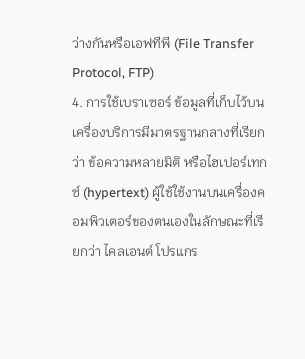ว่างกันหรือเอฟทีพี (File Transfer Protocol, FTP)
4. การใช้เบราเซอร์ ข้อมูลที่เก็บไว้บนเครื่องบริการมีมาตรฐานกลางที่เรียกว่า ข้อความหลายมิติ หรือไฮเปอร์เทกซ์ (hypertext) ผู้ใช้ใช้งานบนเครื่องคอมพิวเตอร์ของตนเองในลักษณะที่เรียกว่า ไคลเอนต์ โปรแกร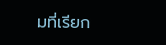มที่เรียก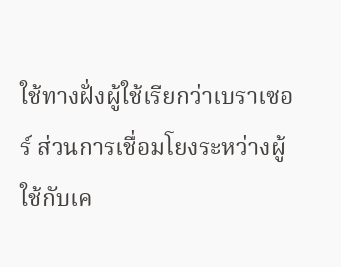ใช้ทางฝั่งผู้ใช้เรียกว่าเบราเซอร์ ส่วนการเชื่อมโยงระหว่างผู้ใช้กับเค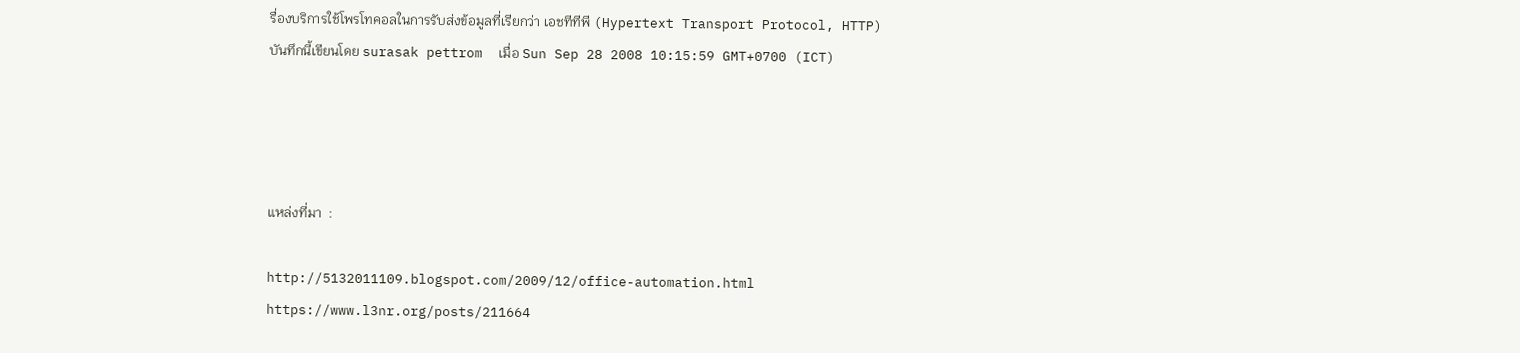รื่องบริการใช้โพรโทคอลในการรับส่งข้อมูลที่เรียกว่า เอชทีทีพี (Hypertext Transport Protocol, HTTP)
บันทึกนี้เขียนโดย surasak pettrom  เมื่อ Sun Sep 28 2008 10:15:59 GMT+0700 (ICT)




แหล่งที่มา  :

http://5132011109.blogspot.com/2009/12/office-automation.html
https://www.l3nr.org/posts/211664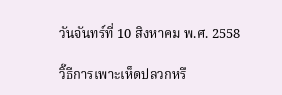วันจันทร์ที่ 10 สิงหาคม พ.ศ. 2558

วิ๊ธีการเพาะเห็ดปลวกหรื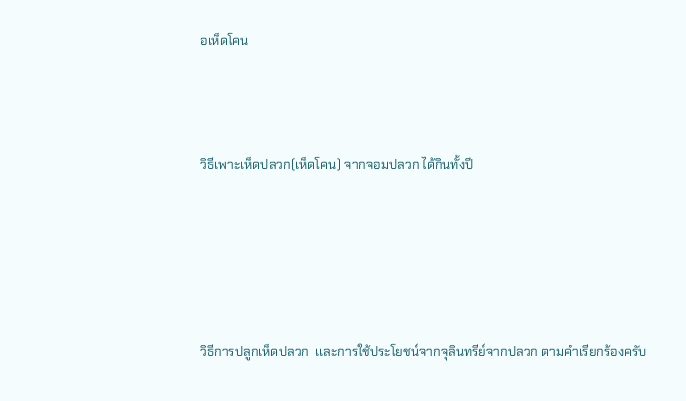อเห็ดโคน



วิธีเพาะเห็ดปลวก(เห็ดโคน) จากจอมปลวก ได้กินทั้งปี





วิธีการปลูกเห็ดปลวก  เเละการใช้ประโยชน์จากจุลินทรีย์จากปลวก ตามคำเรียกร้องครับ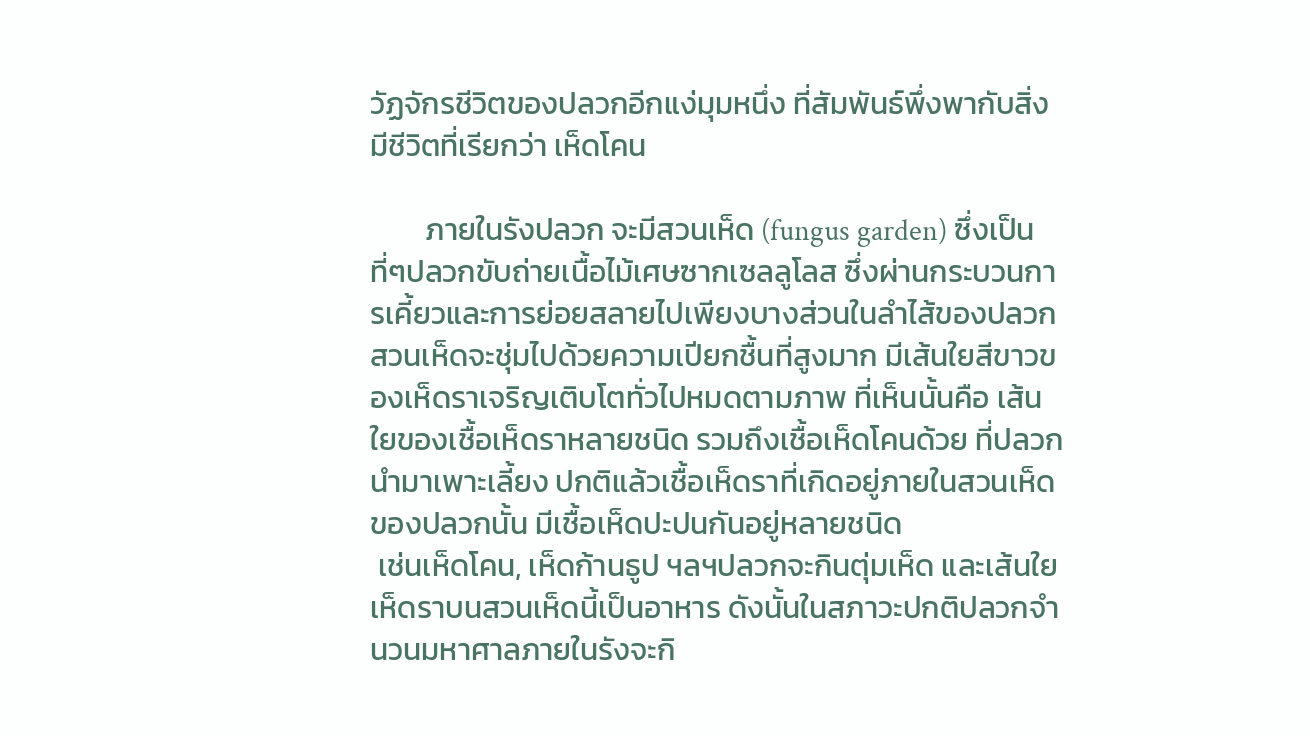วัฏจักรชีวิตของปลวกอีกแง่มุมหนึ่ง ที่สัมพันธ์พึ่งพากับสิ่งมีชีวิตที่เรียกว่า เห็ดโคน

        ภายในรังปลวก จะมีสวนเห็ด (fungus garden) ซึ่งเป็นที่ๆปลวกขับถ่ายเนื้อไม้เศษซากเซลลูโลส ซึ่งผ่านกระบวนการเคี้ยวและการย่อยสลายไปเพียงบางส่วนในลำไส้ของปลวก สวนเห็ดจะชุ่มไปด้วยความเปียกชื้นที่สูงมาก มีเส้นใยสีขาวของเห็ดราเจริญเติบโตทั่วไปหมดตามภาพ ที่เห็นนั้นคือ เส้นใยของเชื้อเห็ดราหลายชนิด รวมถึงเชื้อเห็ดโคนด้วย ที่ปลวกนำมาเพาะเลี้ยง ปกติแล้วเชื้อเห็ดราที่เกิดอยู่ภายในสวนเห็ดของปลวกนั้น มีเชื้อเห็ดปะปนกันอยู่หลายชนิด
 เช่นเห็ดโคน, เห็ดก้านธูป ฯลฯปลวกจะกินตุ่มเห็ด และเส้นใยเห็ดราบนสวนเห็ดนี้เป็นอาหาร ดังนั้นในสภาวะปกติปลวกจำนวนมหาศาลภายในรังจะกิ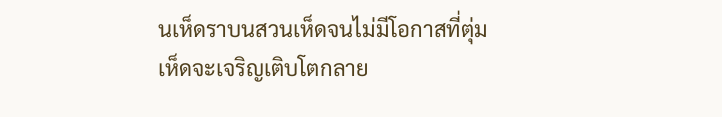นเห็ดราบนสวนเห็ดจนไม่มีโอกาสที่ตุ่มเห็ดจะเจริญเติบโตกลาย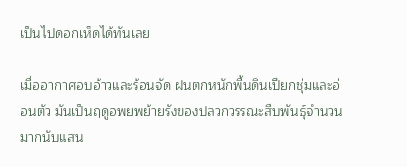เป็นไปดอกเห็ดได้ทันเลย

เมื่ออากาศอบอ้าวและร้อนจัด ฝนตกหนักพื้นดินเปียกชุ่มและอ่อนตัว มันเป็นฤดูอพยพย้ายรังของปลวกวรรณะสืบพันธุ์จำนวนมากนับแสน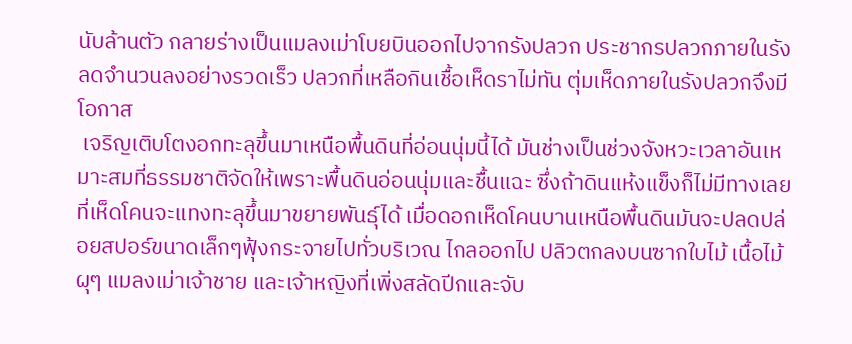นับล้านตัว กลายร่างเป็นแมลงเม่าโบยบินออกไปจากรังปลวก ประชากรปลวกภายในรังลดจำนวนลงอย่างรวดเร็ว ปลวกที่เหลือกินเชื้อเห็ดราไม่ทัน ตุ่มเห็ดภายในรังปลวกจึงมีโอกาส
 เจริญเติบโตงอกทะลุขึ้นมาเหนือพื้นดินที่อ่อนนุ่มนี้ได้ มันช่างเป็นช่วงจังหวะเวลาอันเหมาะสมที่ธรรมชาติจัดให้เพราะพื้นดินอ่อนนุ่มและชื้นแฉะ ซึ่งถ้าดินแห้งแข็งก็ไม่มีทางเลยที่เห็ดโคนจะแทงทะลุขึ้นมาขยายพันธุ์ได้ เมื่อดอกเห็ดโคนบานเหนือพื้นดินมันจะปลดปล่อยสปอร์ขนาดเล็กๆฟุ้งกระจายไปทั่วบริเวณ ไกลออกไป ปลิวตกลงบนซากใบไม้ เนื้อไม้ผุๆ แมลงเม่าเจ้าชาย และเจ้าหญิงที่เพิ่งสลัดปีกและจับ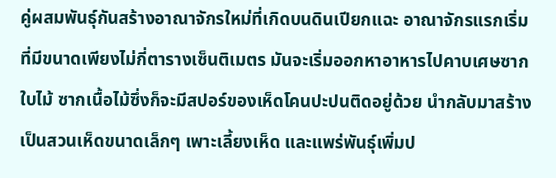คู่ผสมพันธุ์กันสร้างอาณาจักรใหม่ที่เกิดบนดินเปียกแฉะ อาณาจักรแรกเริ่มที่มีขนาดเพียงไม่กี่ตารางเซ็นติเมตร มันจะเริ่มออกหาอาหารไปคาบเศษซากใบไม้ ซากเนื้อไม้ซึ่งก็จะมีสปอร์ของเห็ดโคนปะปนติดอยู่ด้วย นำกลับมาสร้างเป็นสวนเห็ดขนาดเล็กๆ เพาะเลี้ยงเห็ด และแพร่พันธุ์เพิ่มป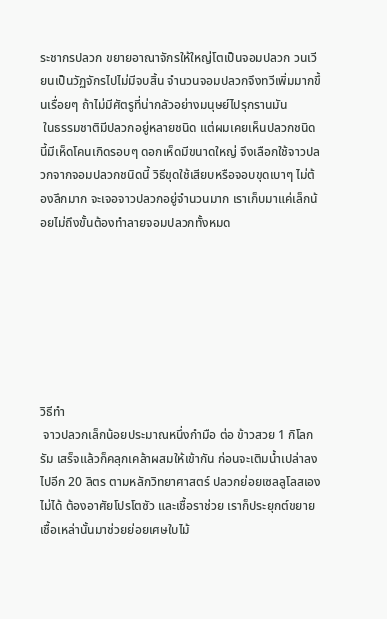ระชากรปลวก ขยายอาณาจักรให้ใหญ่โตเป็นจอมปลวก วนเวียนเป็นวัฏจักรไปไม่มีจบสิ้น จำนวนจอมปลวกจึงทวีเพิ่มมากขึ้นเรื่อยๆ ถ้าไม่มีศัตรูที่น่ากลัวอย่างมนุษย์ไปรุกรานมัน
 ในธรรมชาติมีปลวกอยู่หลายชนิด แต่ผมเคยเห็นปลวกชนิดนี้มีเห็ดโคนเกิดรอบๆ ดอกเห็ดมีขนาดใหญ่ จึงเลือกใช้จาวปลวกจากจอมปลวกชนิดนี้ วิธีขุดใช้เสียบหรือจอบขุดเบาๆ ไม่ต้องลึกมาก จะเจอจาวปลวกอยู่จำนวนมาก เราเก็บมาแค่เล็กน้อยไม่ถึงขั้นต้องทำลายจอมปลวกทั้งหมด







วิธีทำ
 จาวปลวกเล็กน้อยประมาณหนึ่งกำมือ ต่อ ข้าวสวย 1 กิโลกรัม เสร็จแล้วก็คลุกเคล้าผสมให้เข้ากัน ก่อนจะเติมน้ำเปล่าลงไปอีก 20 ลิตร ตามหลักวิทยาศาสตร์ ปลวกย่อยเซลลูโลสเองไม่ได้ ต้องอาศัยโปรโตซัว และเชื้อราช่วย เราก็ประยุกต์ขยายเชื้อเหล่านั้นมาช่วยย่อยเศษใบไม้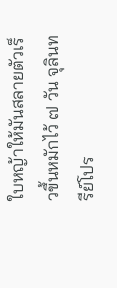ใบหญ้าให้มันสลายตัวเร็วขึ้นหมักไว้ ๗ วัน จุลินทรีย์โปร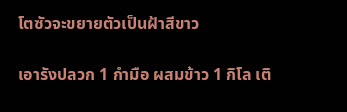โตซัวจะขยายตัวเป็นฝ้าสีขาว

เอารังปลวก 1 กำมือ ผสมข้าว 1 กิโล เติ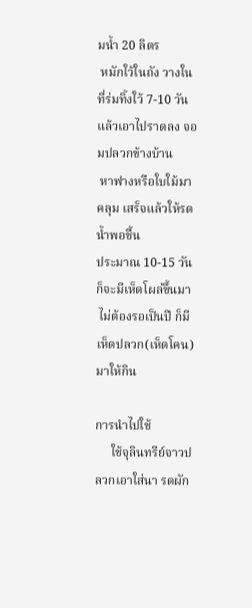มน้ำ 20 ลิตร
 หมักใว้ในถัง วางในที่ร่มทิ้งใว้ 7-10 วัน
แล้วเอาไปราดลง จอมปลวกข้างบ้าน
 หาฟางหรือใบใม้มาคลุม เสร็จแล้วให้รดน้ำพอชื้น
ประมาณ 10-15 วันก็จะมีเห็ดโผล่ขึ้นมา
 ไม่ต้องรอเป็นปี ก็มีเห็ดปลวก(เห็ดโคน) มาให้กิน

การนำไปใช้
     ใช้จุลินทรีย์จาวปลวกเอาใส่นา รดผัก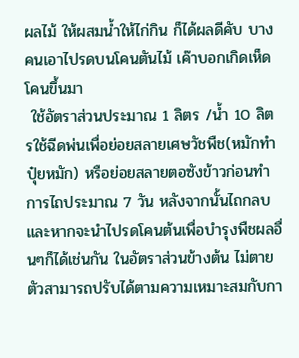ผลไม้ ให้ผสมน้ำให้ไก่กิน ก็ได้ผลดีคับ บางคนเอาไปรดบนโคนตันไม้ เค๊าบอกเกิดเห็ดโคนขึ้นมา
 ใช้อัตราส่วนประมาณ 1 ลิตร /น้ำ 10 ลิตรใช้ฉีดพ่นเพื่อย่อยสลายเศษวัชพืช(หมักทำปุ๋ยหมัก) หรือย่อยสลายตอซังข้าวก่อนทำการไถประมาณ 7 วัน หลังจากนั้นไถกลบ และหากจะนำไปรดโคนต้นเพื่อบำรุงพืชผลอื่นๆก็ได้เช่นกัน ในอัตราส่วนข้างต้น ไม่ตายตัวสามารถปรับได้ตามความเหมาะสมกับกา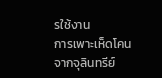รใช้งาน
การเพาะเห็ดโคนจากจุลินทรีย์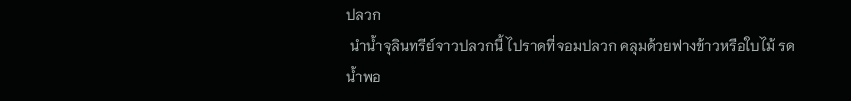ปลวก
 นำน้ำจุลินทรีย์จาวปลวกนี้ ไปราดที่จอมปลวก คลุมด้วยฟางข้าวหรือใบไม้ รดน้ำพอ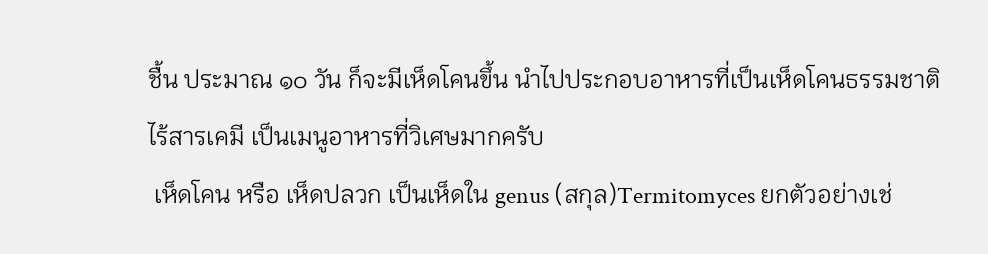ชื้น ประมาณ ๑๐ วัน ก็จะมีเห็ดโคนขึ้น นำไปประกอบอาหารที่เป็นเห็ดโคนธรรมชาติไร้สารเคมี เป็นเมนูอาหารที่วิเศษมากครับ
 เห็ดโคน หรือ เห็ดปลวก เป็นเห็ดใน genus (สกุล)Termitomyces ยกตัวอย่างเช่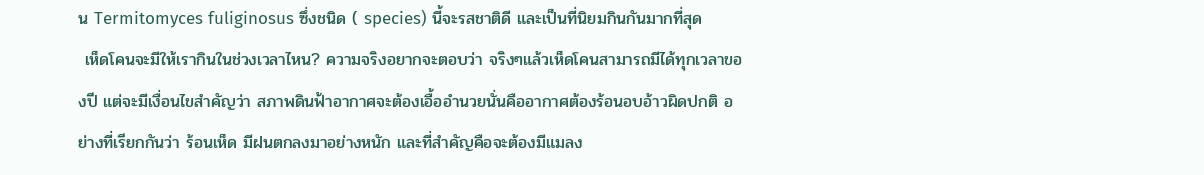น Termitomyces fuliginosus ซึ่งชนิด ( species) นี้จะรสชาติดี และเป็นที่นิยมกินกันมากที่สุด
 เห็ดโคนจะมีให้เรากินในช่วงเวลาไหน? ความจริงอยากจะตอบว่า จริงๆแล้วเห็ดโคนสามารถมีได้ทุกเวลาของปี แต่จะมีเงื่อนไขสำคัญว่า สภาพดินฟ้าอากาศจะต้องเอื้ออำนวยนั่นคืออากาศต้องร้อนอบอ้าวผิดปกติ อย่างที่เรียกกันว่า ร้อนเห็ด มีฝนตกลงมาอย่างหนัก และที่สำคัญคือจะต้องมีแมลง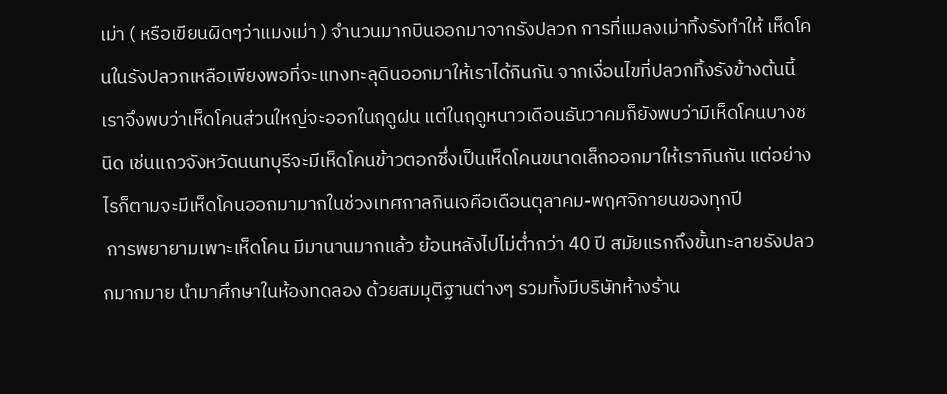เม่า ( หรือเขียนผิดๆว่าแมงเม่า ) จำนวนมากบินออกมาจากรังปลวก การที่แมลงเม่าทิ้งรังทำให้ เห็ดโคนในรังปลวกเหลือเพียงพอที่จะแทงทะลุดินออกมาให้เราได้กินกัน จากเงื่อนไขที่ปลวกทิ้งรังข้างต้นนี้ เราจึงพบว่าเห็ดโคนส่วนใหญ่จะออกในฤดูฝน แต่ในฤดูหนาวเดือนธันวาคมก็ยังพบว่ามีเห็ดโคนบางชนิด เช่นแถวจังหวัดนนทบุรีจะมีเห็ดโคนข้าวตอกซึ่งเป็นเห็ดโคนขนาดเล็กออกมาให้เรากินกัน แต่อย่างไรก็ตามจะมีเห็ดโคนออกมามากในช่วงเทศกาลกินเจคือเดือนตุลาคม-พฤศจิกายนของทุกปี
 การพยายามเพาะเห็ดโคน มีมานานมากแล้ว ย้อนหลังไปไม่ต่ำกว่า 40 ปี สมัยแรกถึงขั้นทะลายรังปลวกมากมาย นำมาศึกษาในห้องทดลอง ด้วยสมมุติฐานต่างๆ รวมทั้งมีบริษัทห้างร้าน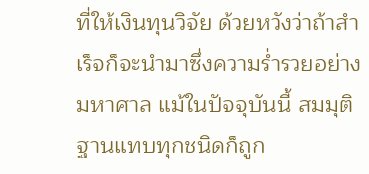ที่ให้เงินทุนวิจัย ด้วยหวังว่าถ้าสำเร็จก็จะนำมาซึ่งความร่ำรวยอย่างมหาศาล แม้ในปัจจุบันนี้ สมมุติฐานแทบทุกชนิดก็ถูก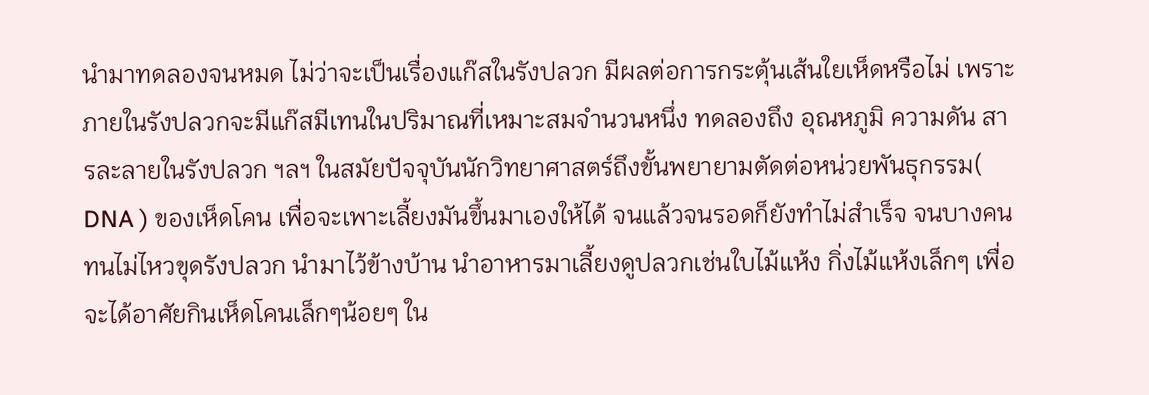นำมาทดลองจนหมด ไม่ว่าจะเป็นเรื่องแก๊สในรังปลวก มีผลต่อการกระตุ้นเส้นใยเห็ดหรือไม่ เพราะภายในรังปลวกจะมีแก๊สมีเทนในปริมาณที่เหมาะสมจำนวนหนึ่ง ทดลองถึง อุณหภูมิ ความดัน สารละลายในรังปลวก ฯลฯ ในสมัยปัจจุบันนักวิทยาศาสตร์ถึงขั้นพยายามตัดต่อหน่วยพันธุกรรม( DNA ) ของเห็ดโคน เพื่อจะเพาะเลี้ยงมันขึ้นมาเองให้ได้ จนแล้วจนรอดก็ยังทำไม่สำเร็จ จนบางคนทนไม่ไหวขุดรังปลวก นำมาไว้ข้างบ้าน นำอาหารมาเลี้ยงดูปลวกเช่นใบไม้แห้ง กิ่งไม้แห้งเล็กๆ เพื่อจะได้อาศัยกินเห็ดโคนเล็กๆน้อยๆ ใน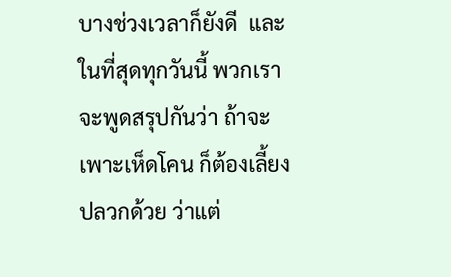บางช่วงเวลาก็ยังดี  และในที่สุดทุกวันนี้ พวกเราจะพูดสรุปกันว่า ถ้าจะเพาะเห็ดโคน ก็ต้องเลี้ยงปลวกด้วย ว่าแต่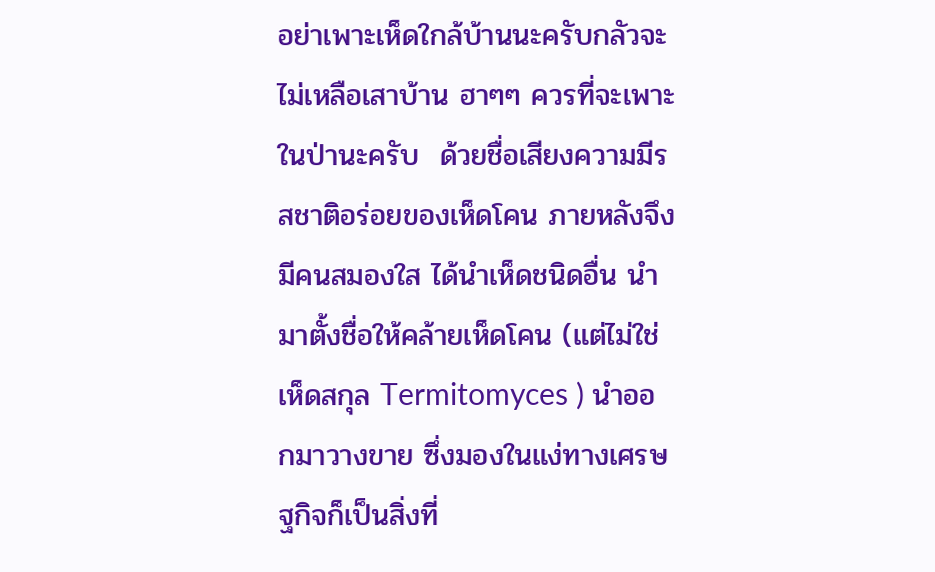อย่าเพาะเห็ดใกล้บ้านนะครับกลัวจะไม่เหลือเสาบ้าน ฮาๆๆ ควรที่จะเพาะในป่านะครับ  ด้วยชื่อเสียงความมีรสชาติอร่อยของเห็ดโคน ภายหลังจึงมีคนสมองใส ได้นำเห็ดชนิดอื่น นำมาตั้งชื่อให้คล้ายเห็ดโคน (แต่ไม่ใช่เห็ดสกุล Termitomyces ) นำออกมาวางขาย ซึ่งมองในแง่ทางเศรษฐกิจก็เป็นสิ่งที่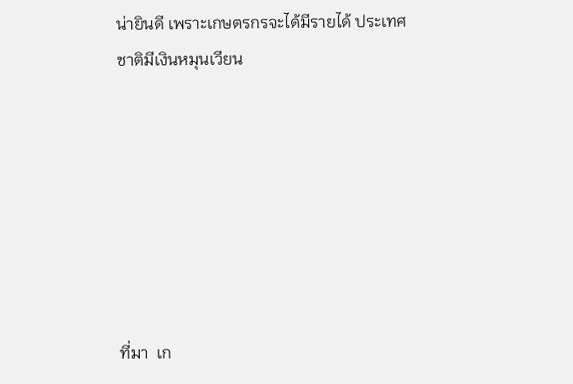น่ายินดี เพราะเกษตรกรจะได้มีรายได้ ประเทศชาติมีเงินหมุนเวียน







ที่มา  เก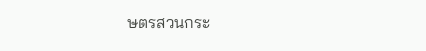ษตรสวนกระ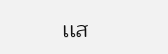เเส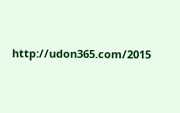http://udon365.com/2015